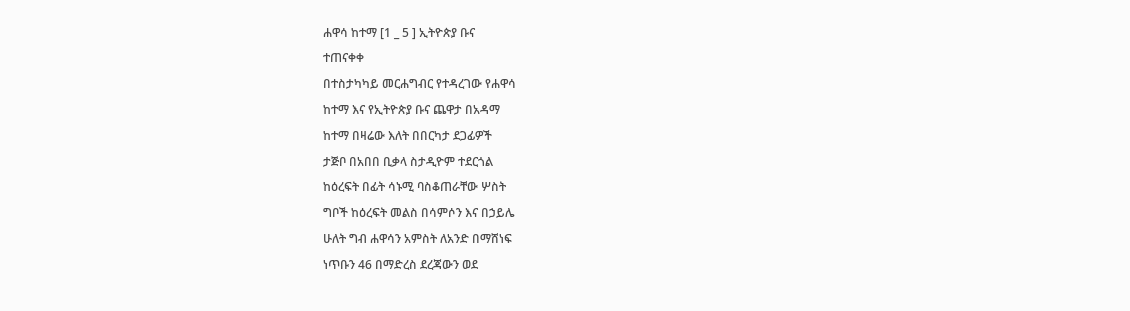ሐዋሳ ከተማ [1 _ 5 ] ኢትዮጵያ ቡና
ተጠናቀቀ
በተስታካካይ መርሐግብር የተዳረገው የሐዋሳ
ከተማ እና የኢትዮጵያ ቡና ጨዋታ በአዳማ
ከተማ በዛሬው እለት በበርካታ ደጋፊዎች
ታጅቦ በአበበ ቢቃላ ስታዲዮም ተደርጎል
ከዕረፍት በፊት ሳኑሚ ባስቆጠራቸው ሦስት
ግቦች ከዕረፍት መልስ በሳምሶን እና በኃይሌ
ሁለት ግብ ሐዋሳን አምስት ለአንድ በማሸነፍ
ነጥቡን 46 በማድረስ ደረጃውን ወደ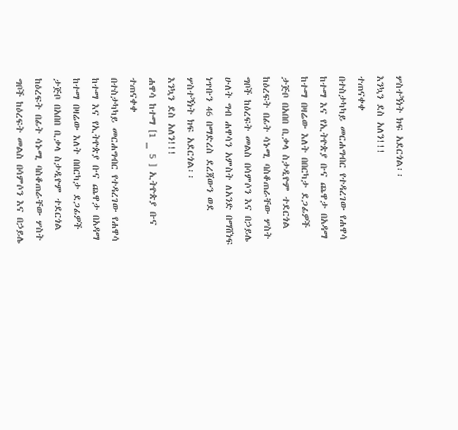ሦስተኝነት ክፍ አደርጎል፡፡
እንኳን ደስ አለን!!!
ተጠናቀቀ
በተስታካካይ መርሐግብር የተዳረገው የሐዋሳ
ከተማ እና የኢትዮጵያ ቡና ጨዋታ በአዳማ
ከተማ በዛሬው እለት በበርካታ ደጋፊዎች
ታጅቦ በአበበ ቢቃላ ስታዲዮም ተደርጎል
ከዕረፍት በፊት ሳኑሚ ባስቆጠራቸው ሦስት
ግቦች ከዕረፍት መልስ በሳምሶን እና በኃይሌ
ሁለት ግብ ሐዋሳን አምስት ለአንድ በማሸነፍ
ነጥቡን 46 በማድረስ ደረጃውን ወደ
ሦስተኝነት ክፍ አደርጎል፡፡
እንኳን ደስ አለን!!!
ሐዋሳ ከተማ [1 _ 5 ] ኢትዮጵያ ቡና
ተጠናቀቀ
በተስታካካይ መርሐግብር የተዳረገው የሐዋሳ
ከተማ እና የኢትዮጵያ ቡና ጨዋታ በአዳማ
ከተማ በዛሬው እለት በበርካታ ደጋፊዎች
ታጅቦ በአበበ ቢቃላ ስታዲዮም ተደርጎል
ከዕረፍት በፊት ሳኑሚ ባስቆጠራቸው ሦስት
ግቦች ከዕረፍት መልስ በሳምሶን እና በኃይሌ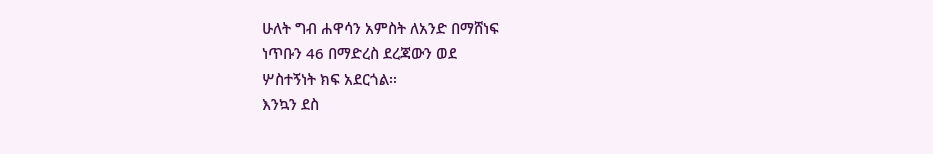ሁለት ግብ ሐዋሳን አምስት ለአንድ በማሸነፍ
ነጥቡን 46 በማድረስ ደረጃውን ወደ
ሦስተኝነት ክፍ አደርጎል፡፡
እንኳን ደስ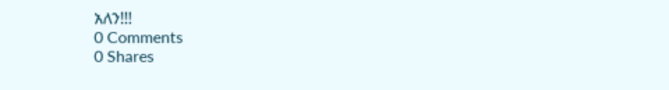አለን!!!
0 Comments
0 Shares